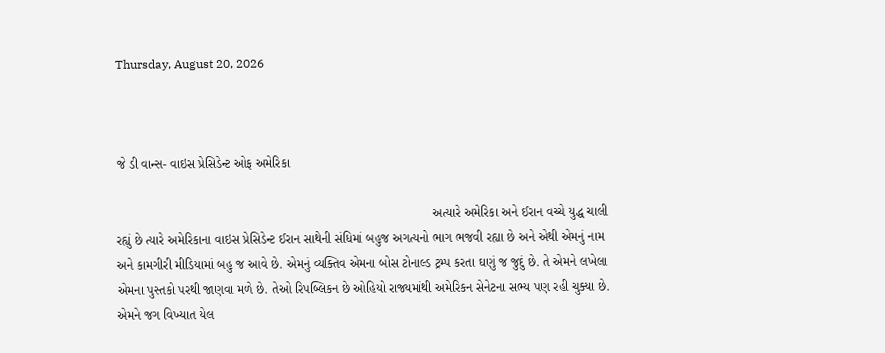Thursday, August 20, 2026



જે ડી વાન્સ- વાઇસ પ્રેસિડેન્ટ ઓફ અમેરિકા

                                                                                        અત્યારે અમેરિકા અને ઈરાન વચ્ચે યુદ્ધ ચાલી રહ્યું છે ત્યારે અમેરિકાના વાઇસ પ્રેસિડેન્ટ ઈરાન સાથેની સંધિમાં બહુજ અગત્યનો ભાગ ભજવી રહ્યા છે અને એથી એમનું નામ અને કામગીરી મીડિયામાં બહુ જ આવે છે. એમનું વ્યક્તિવ એમના બોસ ટોનાલ્ડ ટ્રમ્પ કરતા ઘણું જ જુદું છે. તે એમને લખેલા એમના પુસ્તકો પરથી જાણવા મળે છે. તેઓ રિપબ્લિકન છે ઓહિયો રાજ્યમાંથી અમેરિકન સેનેટના સભ્ય પણ રહી ચુક્યા છે. એમને જગ વિખ્યાત યેલ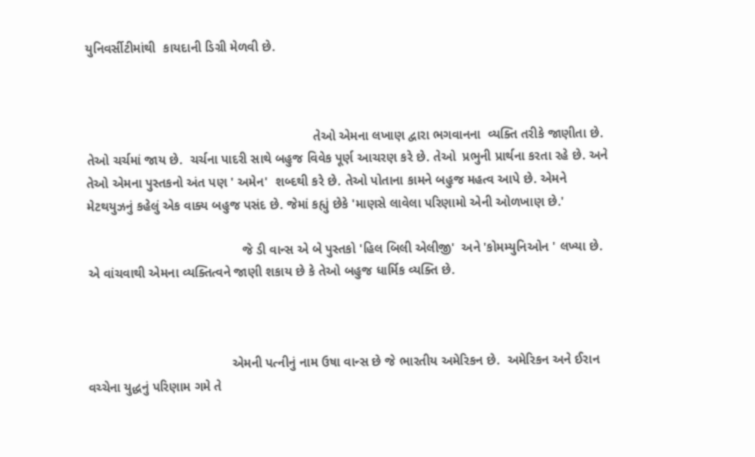યુનિવર્સીટીમાંથી  કાયદાની ડિગ્રી મેળવી છે.



                                                               તેઓ એમના લખાણ દ્વારા ભગવાનના  વ્યક્તિ તરીકે જાણીતા છે. તેઓ ચર્ચમાં જાય છે.  ચર્ચના પાદરી સાથે બહુજ વિવેક પૂર્ણ આચરણ કરે છે. તેઓ  પ્રભુની પ્રાર્થના કરતા રહે છે. અને તેઓ એમના પુસ્તકનો અંત પણ ' અમેન'  શબ્દથી કરે છે. તેઓ પોતાના કામને બહુજ મહત્વ આપે છે. એમને  મેટથયુઝનું કહેલું એક વાક્ય બહુજ પસંદ છે. જેમાં કહ્યું છેકે 'માણસે લાવેલા પરિણામો એની ઓળખાણ છે.'

                                           જે ડી વાન્સ એ બે પુસ્તકો 'હિલ બિલી એલીજી'  અને 'કોમમ્યુનિઓન ' લખ્યા છે. એ વાંચવાથી એમના વ્યક્તિત્વને જાણી શકાય છે કે તેઓ બહુજ ધાર્મિક વ્યક્તિ છે.



                                        એમની પત્નીનું નામ ઉષા વાન્સ છે જે ભારતીય અમેરિકન છે.  અમેરિકન અને ઈરાન વચ્ચેના યુદ્ધનું પરિણામ ગમે તે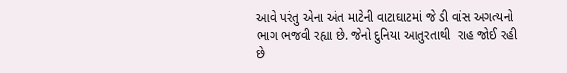આવે પરંતુ એના અંત માટેની વાટાઘાટમાં જે ડી વાંસ અગત્યનો ભાગ ભજવી રહ્યા છે. જેનો દુનિયા આતુરતાથી  રાહ જોઈ રહી છે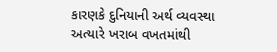કારણકે દુનિયાની અર્થ વ્યવસ્થા અત્યારે ખરાબ વખતમાંથી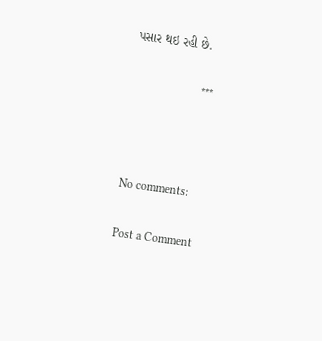પસાર થઇ રહી છે.

                       ***



No comments:

Post a Comment